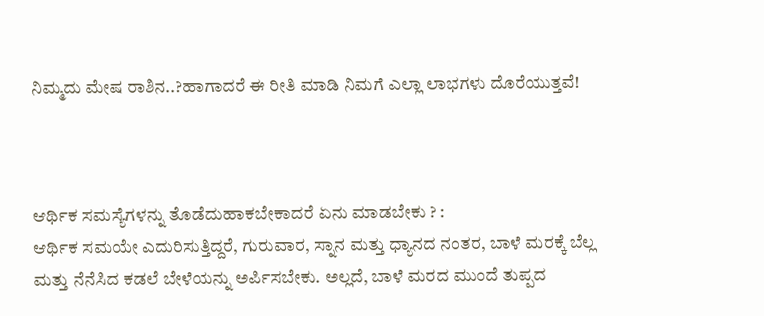ನಿಮ್ಮದು ಮೇಷ ರಾಶಿನ..?ಹಾಗಾದರೆ ಈ ರೀತಿ ಮಾಡಿ ನಿಮಗೆ ಎಲ್ಲಾ ಲಾಭಗಳು ದೊರೆಯುತ್ತವೆ!



ಆರ್ಥಿಕ ಸಮಸ್ಯೆಗಳನ್ನು ತೊಡೆದುಹಾಕಬೇಕಾದರೆ ಏನು ಮಾಡಬೇಕು ? :
ಆರ್ಥಿಕ ಸಮಯೇ ಎದುರಿಸುತ್ತಿದ್ದರೆ, ಗುರುವಾರ, ಸ್ನಾನ ಮತ್ತು ಧ್ಯಾನದ ನಂತರ, ಬಾಳೆ ಮರಕ್ಕೆ ಬೆಲ್ಲ ಮತ್ತು ನೆನೆಸಿದ ಕಡಲೆ ಬೇಳೆಯನ್ನು ಅರ್ಪಿಸಬೇಕು. ಅಲ್ಲದೆ, ಬಾಳೆ ಮರದ ಮುಂದೆ ತುಪ್ಪದ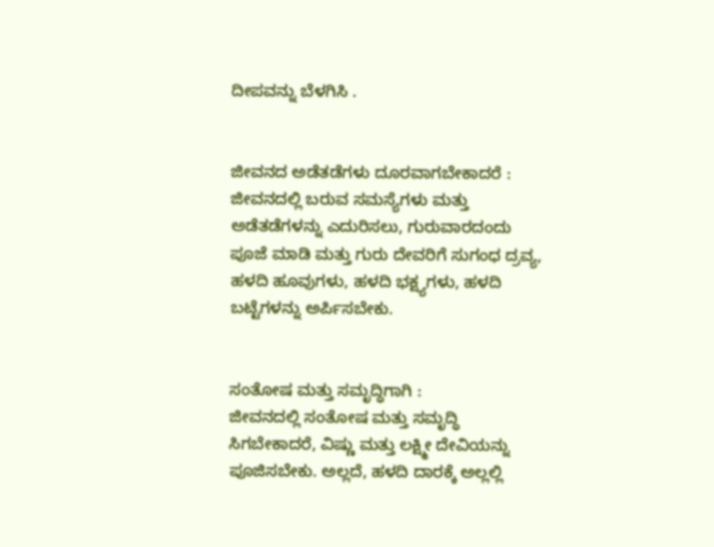ದೀಪವನ್ನು ಬೆಳಗಿಸಿ .


ಜೀವನದ ಅಡೆತಡೆಗಳು ದೂರವಾಗಬೇಕಾದರೆ :
ಜೀವನದಲ್ಲಿ ಬರುವ ಸಮಸ್ಯೆಗಳು ಮತ್ತು ಅಡೆತಡೆಗಳನ್ನು ಎದುರಿಸಲು, ಗುರುವಾರದಂದು ಪೂಜೆ ಮಾಡಿ ಮತ್ತು ಗುರು ದೇವರಿಗೆ ಸುಗಂಧ ದ್ರವ್ಯ, ಹಳದಿ ಹೂವುಗಳು, ಹಳದಿ ಭಕ್ಷ್ಯಗಳು, ಹಳದಿ ಬಟ್ಟೆಗಳನ್ನು ಅರ್ಪಿಸಬೇಕು.


ಸಂತೋಷ ಮತ್ತು ಸಮೃದ್ಧಿಗಾಗಿ :
ಜೀವನದಲ್ಲಿ ಸಂತೋಷ ಮತ್ತು ಸಮೃದ್ಧಿ ಸಿಗಬೇಕಾದರೆ, ವಿಷ್ಣು ಮತ್ತು ಲಕ್ಷ್ಮೀ ದೇವಿಯನ್ನು ಪೂಜಿಸಬೇಕು. ಅಲ್ಲದೆ, ಹಳದಿ ದಾರಕ್ಕೆ ಅಲ್ಲಲ್ಲಿ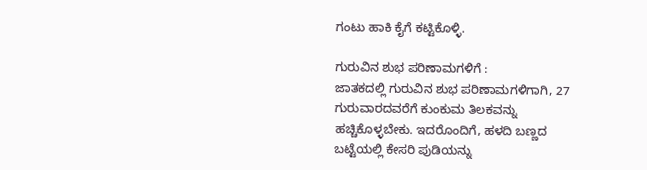ಗಂಟು ಹಾಕಿ ಕೈಗೆ ಕಟ್ಟಿಕೊಳ್ಳಿ.

ಗುರುವಿನ ಶುಭ ಪರಿಣಾಮಗಳಿಗೆ :
ಜಾತಕದಲ್ಲಿ ಗುರುವಿನ ಶುಭ ಪರಿಣಾಮಗಳಿಗಾಗಿ, 27 ಗುರುವಾರದವರೆಗೆ ಕುಂಕುಮ ತಿಲಕವನ್ನು ಹಚ್ಚಿಕೊಳ್ಳಬೇಕು. ಇದರೊಂದಿಗೆ, ಹಳದಿ ಬಣ್ಣದ ಬಟ್ಟೆಯಲ್ಲಿ ಕೇಸರಿ ಪುಡಿಯನ್ನು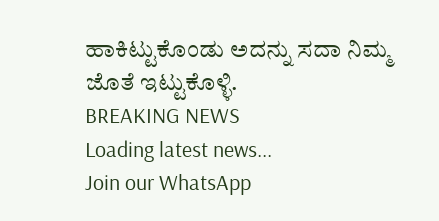ಹಾಕಿಟ್ಟುಕೊಂಡು ಅದನ್ನು ಸದಾ ನಿಮ್ಮ ಜೊತೆ ಇಟ್ಟುಕೊಳ್ಳಿ.
BREAKING NEWS
Loading latest news...
Join our WhatsApp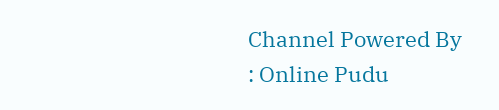Channel Powered By : Online Pudu